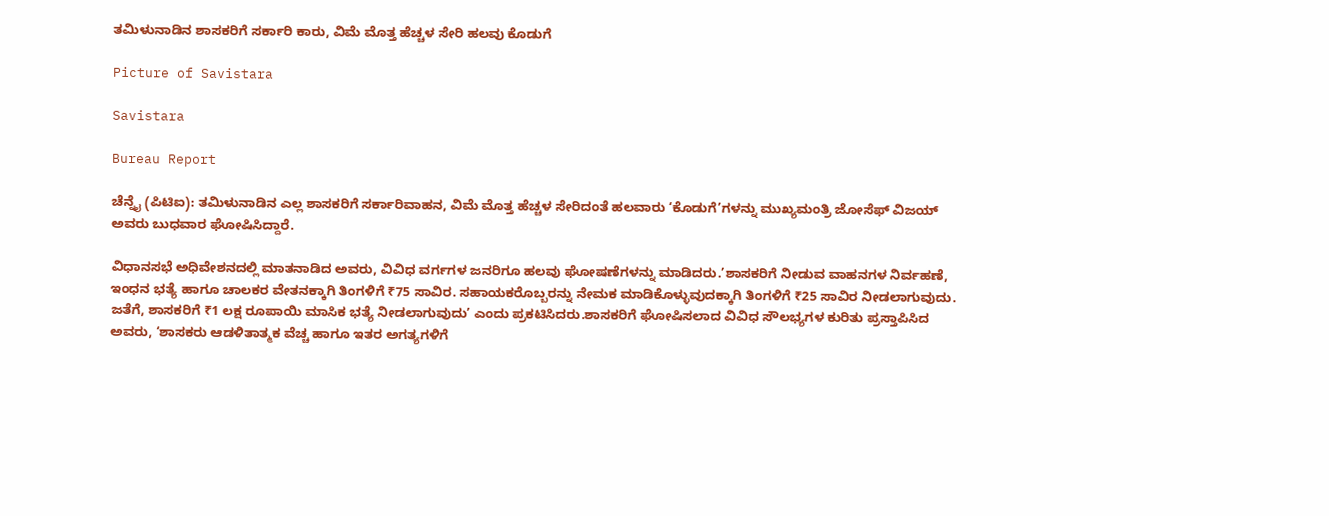ತಮಿಳುನಾಡಿನ ಶಾಸಕರಿಗೆ ಸರ್ಕಾರಿ ಕಾರು, ವಿಮೆ ಮೊತ್ತ ಹೆಚ್ಚಳ ಸೇರಿ ಹಲವು ಕೊಡುಗೆ

Picture of Savistara

Savistara

Bureau Report

ಚೆನ್ನೈ (ಪಿಟಿಐ): ತಮಿಳುನಾಡಿನ ಎಲ್ಲ ಶಾಸಕರಿಗೆ ಸರ್ಕಾರಿವಾಹನ, ವಿಮೆ ಮೊತ್ತ ಹೆಚ್ಚಳ ಸೇರಿದಂತೆ ಹಲವಾರು ‘ಕೊಡುಗೆ’ಗಳನ್ನು ಮುಖ್ಯಮಂತ್ರಿ ಜೋಸೆಫ್ ವಿಜಯ್ ಅವರು ಬುಧವಾರ ಘೋಷಿಸಿದ್ದಾರೆ.

ವಿಧಾನಸಭೆ ಅಧಿವೇಶನದಲ್ಲಿ ಮಾತನಾಡಿದ ಅವರು, ವಿವಿಧ ವರ್ಗಗಳ ಜನರಿಗೂ ಹಲವು ಘೋಷಣೆಗಳನ್ನು ಮಾಡಿದರು.’ಶಾಸಕರಿಗೆ ನೀಡುವ ವಾಹನಗಳ ನಿರ್ವಹಣೆ, ಇಂಧನ ಭತ್ಯೆ ಹಾಗೂ ಚಾಲಕರ ವೇತನಕ್ಕಾಗಿ ತಿಂಗಳಿಗೆ ₹75 ಸಾವಿರ. ಸಹಾಯಕರೊಬ್ಬರನ್ನು ನೇಮಕ ಮಾಡಿಕೊಳ್ಳುವುದಕ್ಕಾಗಿ ತಿಂಗಳಿಗೆ ₹25 ಸಾವಿರ ನೀಡಲಾಗುವುದು. ಜತೆಗೆ, ಶಾಸಕರಿಗೆ ₹1 ಲಕ್ಷ ರೂಪಾಯಿ ಮಾಸಿಕ ಭತ್ಯೆ ನೀಡಲಾಗುವುದು’ ಎಂದು ಪ್ರಕಟಿಸಿದರು.ಶಾಸಕರಿಗೆ ಘೋಷಿಸಲಾದ ವಿವಿಧ ಸೌಲಭ್ಯಗಳ ಕುರಿತು ಪ್ರಸ್ತಾಪಿಸಿದ ಅವರು, ‘ಶಾಸಕರು ಆಡಳಿತಾತ್ಮಕ ವೆಚ್ಚ ಹಾಗೂ ಇತರ ಅಗತ್ಯಗಳಿಗೆ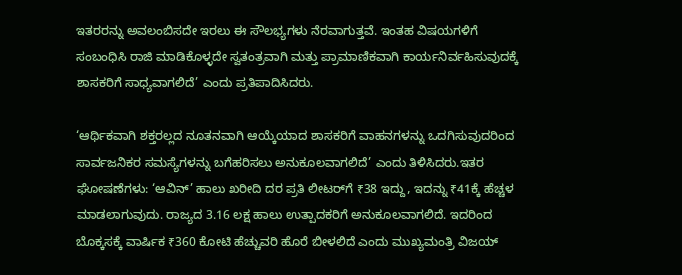ಇತರರನ್ನು ಅವಲಂಬಿಸದೇ ಇರಲು ಈ ಸೌಲಭ್ಯಗಳು ನೆರವಾಗುತ್ತವೆ. ಇಂತಹ ವಿಷಯಗಳಿಗೆ ಸಂಬಂಧಿಸಿ ರಾಜಿ ಮಾಡಿಕೊಳ್ಳದೇ ಸ್ವತಂತ್ರವಾಗಿ ಮತ್ತು ಪ್ರಾಮಾಣಿಕವಾಗಿ ಕಾರ್ಯನಿರ್ವಹಿಸುವುದಕ್ಕೆ ಶಾಸಕರಿಗೆ ಸಾಧ್ಯವಾಗಲಿದೆ’ ಎಂದು ಪ್ರತಿಪಾದಿಸಿದರು.

‘ಆರ್ಥಿಕವಾಗಿ ಶಕ್ತರಲ್ಲದ ನೂತನವಾಗಿ ಆಯ್ಕೆಯಾದ ಶಾಸಕರಿಗೆ ವಾಹನಗಳನ್ನು ಒದಗಿಸುವುದರಿಂದ ಸಾರ್ವಜನಿಕರ ಸಮಸ್ಯೆಗಳನ್ನು ಬಗೆಹರಿಸಲು ಅನುಕೂಲವಾಗಲಿದೆ’ ಎಂದು ತಿಳಿಸಿದರು.ಇತರ ಘೋಷಣೆಗಳು: ‘ಆವಿನ್’ ಹಾಲು ಖರೀದಿ ದರ ಪ್ರತಿ ಲೀಟರ್‌ಗೆ ₹38 ಇದ್ದು, ಇದನ್ನು ₹41ಕ್ಕೆ ಹೆಚ್ಚಳ ಮಾಡಲಾಗುವುದು. ರಾಜ್ಯದ 3.16 ಲಕ್ಷ ಹಾಲು ಉತ್ಪಾದಕರಿಗೆ ಅನುಕೂಲವಾಗಲಿದೆ. ಇದರಿಂದ ಬೊಕ್ಕಸಕ್ಕೆ ವಾರ್ಷಿಕ ₹360 ಕೋಟಿ ಹೆಚ್ಚುವರಿ ಹೊರೆ ಬೀಳಲಿದೆ ಎಂದು ಮುಖ್ಯಮಂತ್ರಿ ವಿಜಯ್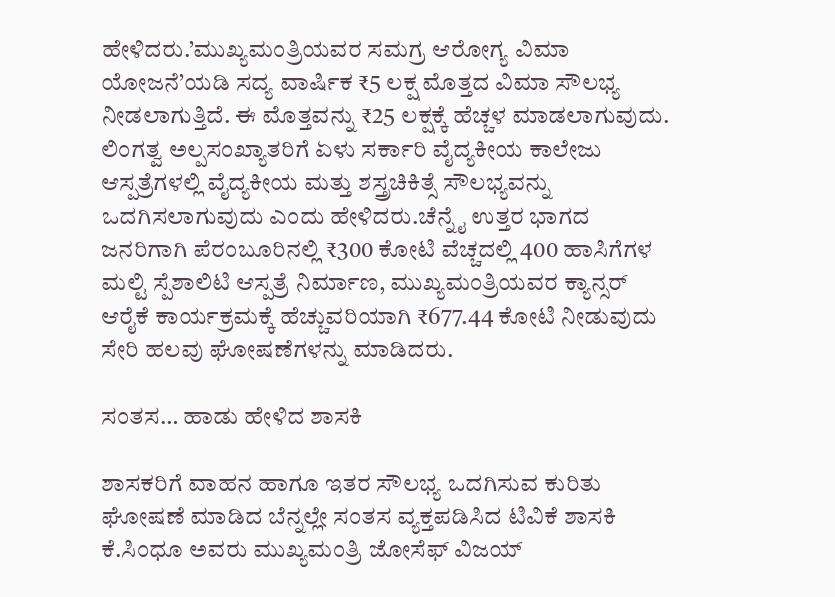ಹೇಳಿದರು.’ಮುಖ್ಯಮಂತ್ರಿಯವರ ಸಮಗ್ರ ಆರೋಗ್ಯ ವಿಮಾ ಯೋಜನೆ’ಯಡಿ ಸದ್ಯ ವಾರ್ಷಿಕ ₹5 ಲಕ್ಷ ಮೊತ್ತದ ವಿಮಾ ಸೌಲಭ್ಯ ನೀಡಲಾಗುತ್ತಿದೆ. ಈ ಮೊತ್ತವನ್ನು ₹25 ಲಕ್ಷಕ್ಕೆ ಹೆಚ್ಚಳ ಮಾಡಲಾಗುವುದು. ಲಿಂಗತ್ವ ಅಲ್ಪಸಂಖ್ಯಾತರಿಗೆ ಏಳು ಸರ್ಕಾರಿ ವೈದ್ಯಕೀಯ ಕಾಲೇಜು ಆಸ್ಪತ್ರೆಗಳಲ್ಲಿ ವೈದ್ಯಕೀಯ ಮತ್ತು ಶಸ್ತ್ರಚಿಕಿತ್ಸೆ ಸೌಲಭ್ಯವನ್ನು ಒದಗಿಸಲಾಗುವುದು ಎಂದು ಹೇಳಿದರು.ಚೆನ್ನೈ ಉತ್ತರ ಭಾಗದ ಜನರಿಗಾಗಿ ಪೆರಂಬೂರಿನಲ್ಲಿ ₹300 ಕೋಟಿ ವೆಚ್ಚದಲ್ಲಿ 400 ಹಾಸಿಗೆಗಳ ಮಲ್ಟಿ ಸ್ಪೆಶಾಲಿಟಿ ಆಸ್ಪತ್ರೆ ನಿರ್ಮಾಣ, ಮುಖ್ಯಮಂತ್ರಿಯವರ ಕ್ಯಾನ್ಸರ್ ಆರೈಕೆ ಕಾರ್ಯಕ್ರಮಕ್ಕೆ ಹೆಚ್ಚುವರಿಯಾಗಿ ₹677.44 ಕೋಟಿ ನೀಡುವುದು ಸೇರಿ ಹಲವು ಘೋಷಣೆಗಳನ್ನು ಮಾಡಿದರು.

ಸಂತಸ… ಹಾಡು ಹೇಳಿದ ಶಾಸಕಿ

ಶಾಸಕರಿಗೆ ವಾಹನ ಹಾಗೂ ಇತರ ಸೌಲಭ್ಯ ಒದಗಿಸುವ ಕುರಿತು ಘೋಷಣೆ ಮಾಡಿದ ಬೆನ್ನಲ್ಲೇ ಸಂತಸ ವ್ಯಕ್ತಪಡಿಸಿದ ಟಿವಿಕೆ ಶಾಸಕಿ ಕೆ.ಸಿಂಧೂ ಅವರು ಮುಖ್ಯಮಂತ್ರಿ ಜೋಸೆಫ್ ವಿಜಯ್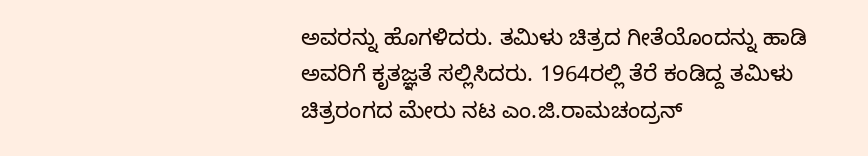ಅವರನ್ನು ಹೊಗಳಿದರು. ತಮಿಳು ಚಿತ್ರದ ಗೀತೆಯೊಂದನ್ನು ಹಾಡಿ ಅವರಿಗೆ ಕೃತಜ್ಞತೆ ಸಲ್ಲಿಸಿದರು. 1964ರಲ್ಲಿ ತೆರೆ ಕಂಡಿದ್ದ ತಮಿಳು ಚಿತ್ರರಂಗದ ಮೇರು ನಟ ಎಂ.ಜಿ.ರಾಮಚಂದ್ರನ್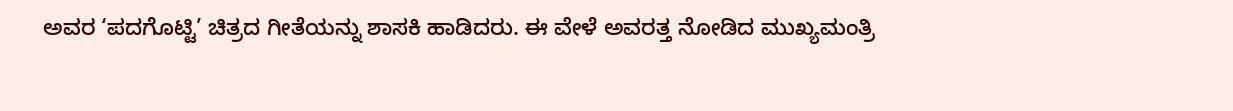ಅವರ ‘ಪದಗೊಟ್ಟಿ’ ಚಿತ್ರದ ಗೀತೆಯನ್ನು ಶಾಸಕಿ ಹಾಡಿದರು. ಈ ವೇಳೆ ಅವರತ್ತ ನೋಡಿದ ಮುಖ್ಯಮಂತ್ರಿ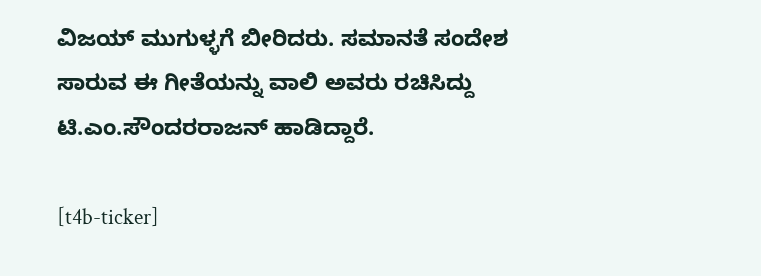ವಿಜಯ್ ಮುಗುಳ್ಳಗೆ ಬೀರಿದರು. ಸಮಾನತೆ ಸಂದೇಶ ಸಾರುವ ಈ ಗೀತೆಯನ್ನು ವಾಲಿ ಅವರು ರಚಿಸಿದ್ದು ಟಿ.ಎಂ.ಸೌಂದರರಾಜನ್ ಹಾಡಿದ್ದಾರೆ.

[t4b-ticker]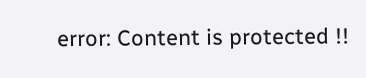error: Content is protected !!